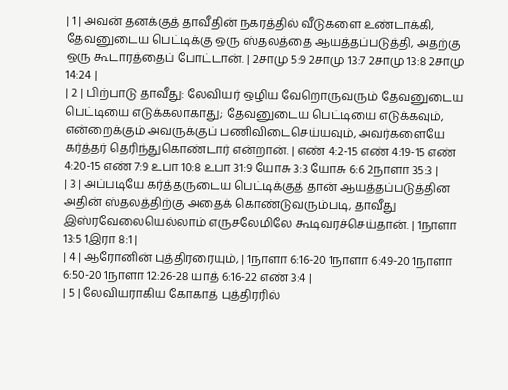| 1 | அவன் தனக்குத் தாவீதின் நகரத்தில் வீடுகளை உண்டாக்கி, தேவனுடைய பெட்டிக்கு ஒரு ஸ்தலத்தை ஆயத்தப்படுத்தி, அதற்கு ஒரு கூடாரத்தைப் போட்டான். | 2சாமு 5:9 2சாமு 13:7 2சாமு 13:8 2சாமு 14:24 |
| 2 | பிற்பாடு தாவீது: லேவியர் ஒழிய வேறொருவரும் தேவனுடைய பெட்டியை எடுக்கலாகாது; தேவனுடைய பெட்டியை எடுக்கவும், என்றைக்கும் அவருக்குப் பணிவிடைசெய்யவும், அவர்களையே கர்த்தர் தெரிந்துகொண்டார் என்றான். | எண் 4:2-15 எண் 4:19-15 எண் 4:20-15 எண் 7:9 உபா 10:8 உபா 31:9 யோசு 3:3 யோசு 6:6 2நாளா 35:3 |
| 3 | அப்படியே கர்த்தருடைய பெட்டிக்குத் தான் ஆயத்தப்படுத்தின அதின் ஸ்தலத்திற்கு அதைக் கொண்டுவரும்படி, தாவீது இஸ்ரவேலையெல்லாம் எருசலேமிலே கூடிவரச்செய்தான். | 1நாளா 13:5 1இரா 8:1 |
| 4 | ஆரோனின் புத்திரரையும், | 1நாளா 6:16-20 1நாளா 6:49-20 1நாளா 6:50-20 1நாளா 12:26-28 யாத் 6:16-22 எண் 3:4 |
| 5 | லேவியராகிய கோகாத் புத்திரரில்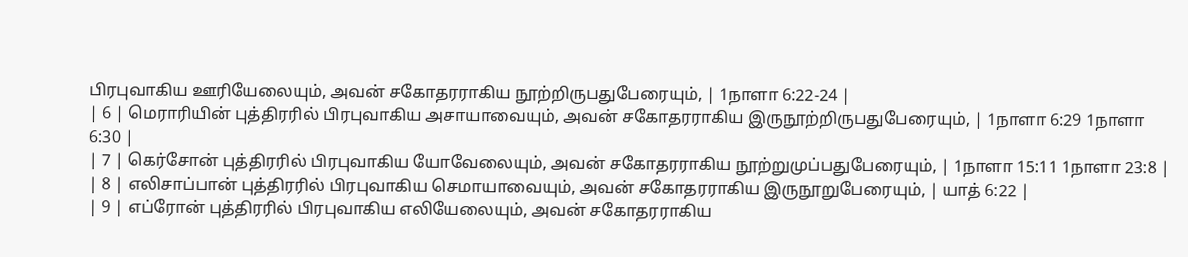பிரபுவாகிய ஊரியேலையும், அவன் சகோதரராகிய நூற்றிருபதுபேரையும், | 1நாளா 6:22-24 |
| 6 | மெராரியின் புத்திரரில் பிரபுவாகிய அசாயாவையும், அவன் சகோதரராகிய இருநூற்றிருபதுபேரையும், | 1நாளா 6:29 1நாளா 6:30 |
| 7 | கெர்சோன் புத்திரரில் பிரபுவாகிய யோவேலையும், அவன் சகோதரராகிய நூற்றுமுப்பதுபேரையும், | 1நாளா 15:11 1நாளா 23:8 |
| 8 | எலிசாப்பான் புத்திரரில் பிரபுவாகிய செமாயாவையும், அவன் சகோதரராகிய இருநூறுபேரையும், | யாத் 6:22 |
| 9 | எப்ரோன் புத்திரரில் பிரபுவாகிய எலியேலையும், அவன் சகோதரராகிய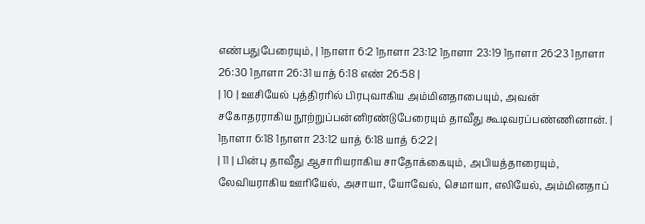எண்பதுபேரையும், | 1நாளா 6:2 1நாளா 23:12 1நாளா 23:19 1நாளா 26:23 1நாளா 26:30 1நாளா 26:31 யாத் 6:18 எண் 26:58 |
| 10 | ஊசியேல் புத்திரரில் பிரபுவாகிய அம்மினதாபையும், அவன் சகோதரராகிய நூற்றுப்பன்னிரண்டுபேரையும் தாவீது கூடிவரப்பண்ணினான். | 1நாளா 6:18 1நாளா 23:12 யாத் 6:18 யாத் 6:22 |
| 11 | பின்பு தாவீது ஆசாரியராகிய சாதோக்கையும், அபியத்தாரையும், லேவியராகிய ஊரியேல், அசாயா, யோவேல், செமாயா, எலியேல், அம்மினதாப்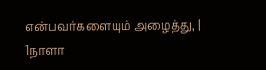என்பவர்களையும் அழைத்து, | 1நாளா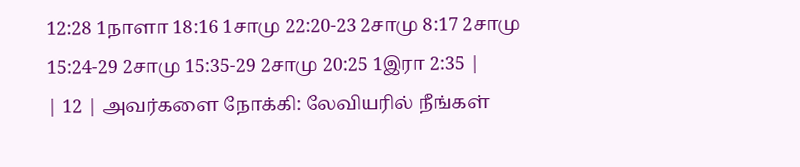12:28 1நாளா 18:16 1சாமு 22:20-23 2சாமு 8:17 2சாமு 15:24-29 2சாமு 15:35-29 2சாமு 20:25 1இரா 2:35 |
| 12 | அவர்களை நோக்கி: லேவியரில் நீங்கள்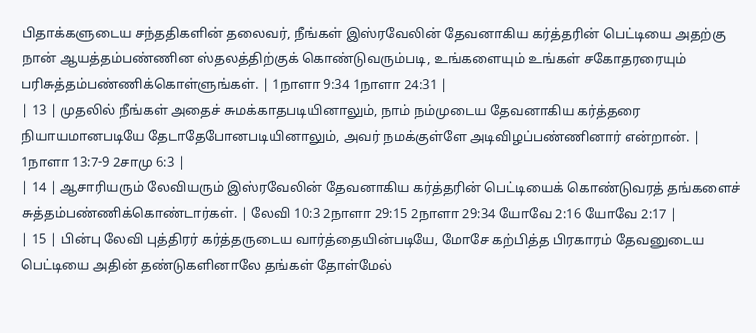பிதாக்களுடைய சந்ததிகளின் தலைவர், நீங்கள் இஸ்ரவேலின் தேவனாகிய கர்த்தரின் பெட்டியை அதற்கு நான் ஆயத்தம்பண்ணின ஸ்தலத்திற்குக் கொண்டுவரும்படி, உங்களையும் உங்கள் சகோதரரையும் பரிசுத்தம்பண்ணிக்கொள்ளுங்கள். | 1நாளா 9:34 1நாளா 24:31 |
| 13 | முதலில் நீங்கள் அதைச் சுமக்காதபடியினாலும், நாம் நம்முடைய தேவனாகிய கர்த்தரை நியாயமானபடியே தேடாதேபோனபடியினாலும், அவர் நமக்குள்ளே அடிவிழப்பண்ணினார் என்றான். | 1நாளா 13:7-9 2சாமு 6:3 |
| 14 | ஆசாரியரும் லேவியரும் இஸ்ரவேலின் தேவனாகிய கர்த்தரின் பெட்டியைக் கொண்டுவரத் தங்களைச் சுத்தம்பண்ணிக்கொண்டார்கள். | லேவி 10:3 2நாளா 29:15 2நாளா 29:34 யோவே 2:16 யோவே 2:17 |
| 15 | பின்பு லேவி புத்திரர் கர்த்தருடைய வார்த்தையின்படியே, மோசே கற்பித்த பிரகாரம் தேவனுடைய பெட்டியை அதின் தண்டுகளினாலே தங்கள் தோள்மேல்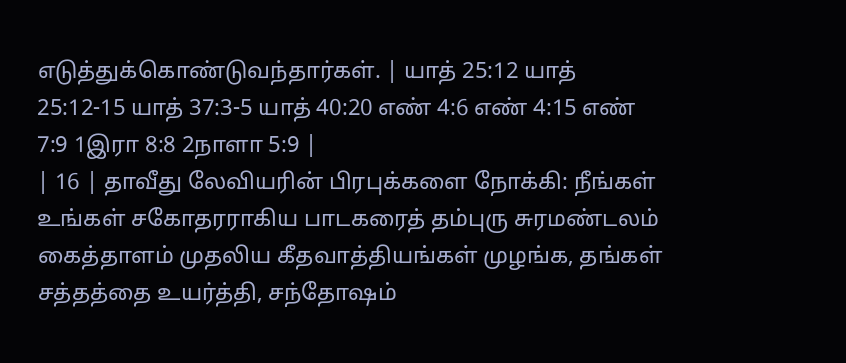எடுத்துக்கொண்டுவந்தார்கள். | யாத் 25:12 யாத் 25:12-15 யாத் 37:3-5 யாத் 40:20 எண் 4:6 எண் 4:15 எண் 7:9 1இரா 8:8 2நாளா 5:9 |
| 16 | தாவீது லேவியரின் பிரபுக்களை நோக்கி: நீங்கள் உங்கள் சகோதரராகிய பாடகரைத் தம்புரு சுரமண்டலம் கைத்தாளம் முதலிய கீதவாத்தியங்கள் முழங்க, தங்கள் சத்தத்தை உயர்த்தி, சந்தோஷம்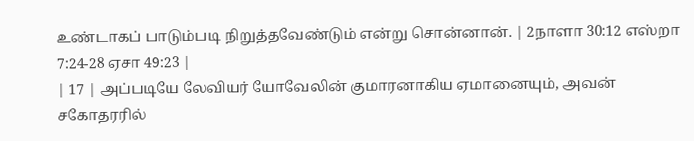உண்டாகப் பாடும்படி நிறுத்தவேண்டும் என்று சொன்னான். | 2நாளா 30:12 எஸ்றா 7:24-28 ஏசா 49:23 |
| 17 | அப்படியே லேவியர் யோவேலின் குமாரனாகிய ஏமானையும், அவன் சகோதரரில்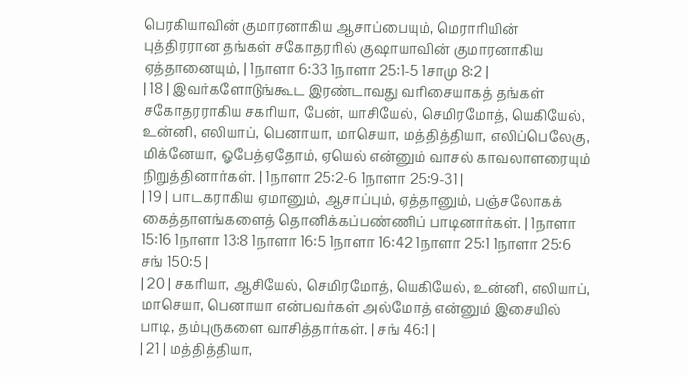பெரகியாவின் குமாரனாகிய ஆசாப்பையும், மெராரியின் புத்திரரான தங்கள் சகோதரரில் குஷாயாவின் குமாரனாகிய ஏத்தானையும், | 1நாளா 6:33 1நாளா 25:1-5 1சாமு 8:2 |
| 18 | இவர்களோடுங்கூட இரண்டாவது வரிசையாகத் தங்கள் சகோதரராகிய சகரியா, பேன், யாசியேல், செமிரமோத், யெகியேல், உன்னி, எலியாப், பெனாயா, மாசெயா, மத்தித்தியா, எலிப்பெலேகு, மிக்னேயா, ஓபேத்ஏதோம், ஏயெல் என்னும் வாசல் காவலாளரையும் நிறுத்தினார்கள். | 1நாளா 25:2-6 1நாளா 25:9-31 |
| 19 | பாடகராகிய ஏமானும், ஆசாப்பும், ஏத்தானும், பஞ்சலோகக் கைத்தாளங்களைத் தொனிக்கப்பண்ணிப் பாடினார்கள். | 1நாளா 15:16 1நாளா 13:8 1நாளா 16:5 1நாளா 16:42 1நாளா 25:1 1நாளா 25:6 சங் 150:5 |
| 20 | சகரியா, ஆசியேல், செமிரமோத், யெகியேல், உன்னி, எலியாப், மாசெயா, பெனாயா என்பவர்கள் அல்மோத் என்னும் இசையில் பாடி, தம்புருகளை வாசித்தார்கள். | சங் 46:1 |
| 21 | மத்தித்தியா,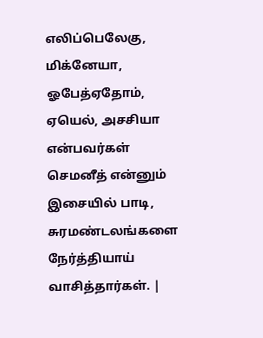எலிப்பெலேகு, மிக்னேயா, ஓபேத்ஏதோம், ஏயெல், அசசியா என்பவர்கள் செமனீத் என்னும் இசையில் பாடி, சுரமண்டலங்களை நேர்த்தியாய் வாசித்தார்கள். |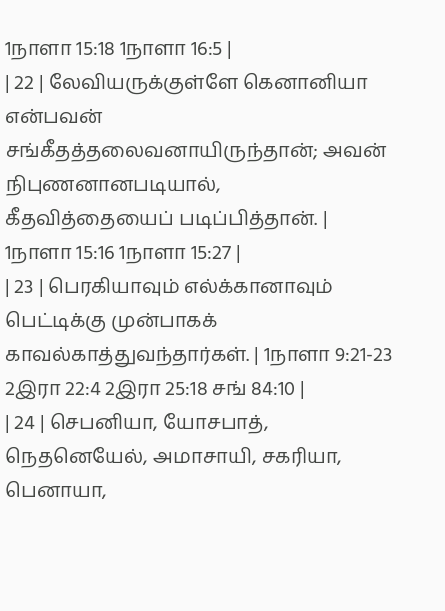1நாளா 15:18 1நாளா 16:5 |
| 22 | லேவியருக்குள்ளே கெனானியா என்பவன் சங்கீதத்தலைவனாயிருந்தான்; அவன் நிபுணனானபடியால், கீதவித்தையைப் படிப்பித்தான். | 1நாளா 15:16 1நாளா 15:27 |
| 23 | பெரகியாவும் எல்க்கானாவும் பெட்டிக்கு முன்பாகக் காவல்காத்துவந்தார்கள். | 1நாளா 9:21-23 2இரா 22:4 2இரா 25:18 சங் 84:10 |
| 24 | செபனியா, யோசபாத், நெதனெயேல், அமாசாயி, சகரியா, பெனாயா,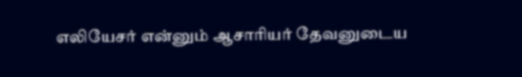எலியேசர் என்னும் ஆசாரியர் தேவனுடைய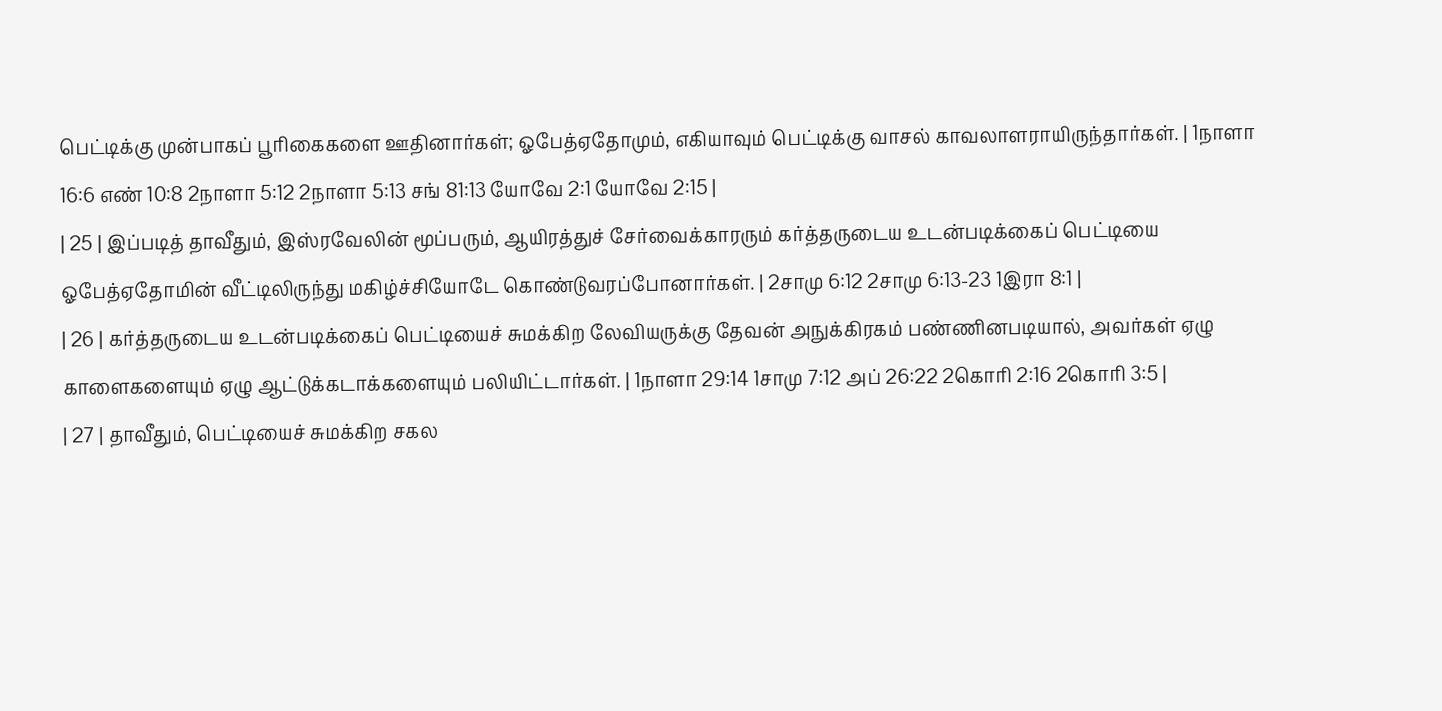பெட்டிக்கு முன்பாகப் பூரிகைகளை ஊதினார்கள்; ஓபேத்ஏதோமும், எகியாவும் பெட்டிக்கு வாசல் காவலாளராயிருந்தார்கள். | 1நாளா 16:6 எண் 10:8 2நாளா 5:12 2நாளா 5:13 சங் 81:13 யோவே 2:1 யோவே 2:15 |
| 25 | இப்படித் தாவீதும், இஸ்ரவேலின் மூப்பரும், ஆயிரத்துச் சேர்வைக்காரரும் கர்த்தருடைய உடன்படிக்கைப் பெட்டியை ஓபேத்ஏதோமின் வீட்டிலிருந்து மகிழ்ச்சியோடே கொண்டுவரப்போனார்கள். | 2சாமு 6:12 2சாமு 6:13-23 1இரா 8:1 |
| 26 | கர்த்தருடைய உடன்படிக்கைப் பெட்டியைச் சுமக்கிற லேவியருக்கு தேவன் அநுக்கிரகம் பண்ணினபடியால், அவர்கள் ஏழு காளைகளையும் ஏழு ஆட்டுக்கடாக்களையும் பலியிட்டார்கள். | 1நாளா 29:14 1சாமு 7:12 அப் 26:22 2கொரி 2:16 2கொரி 3:5 |
| 27 | தாவீதும், பெட்டியைச் சுமக்கிற சகல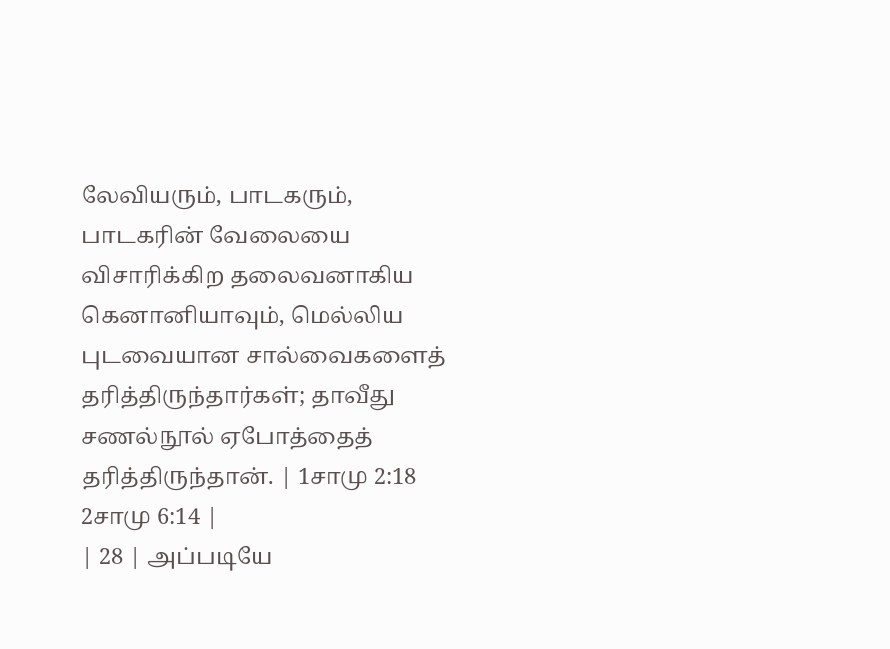லேவியரும், பாடகரும், பாடகரின் வேலையை விசாரிக்கிற தலைவனாகிய கெனானியாவும், மெல்லிய புடவையான சால்வைகளைத் தரித்திருந்தார்கள்; தாவீது சணல்நூல் ஏபோத்தைத் தரித்திருந்தான். | 1சாமு 2:18 2சாமு 6:14 |
| 28 | அப்படியே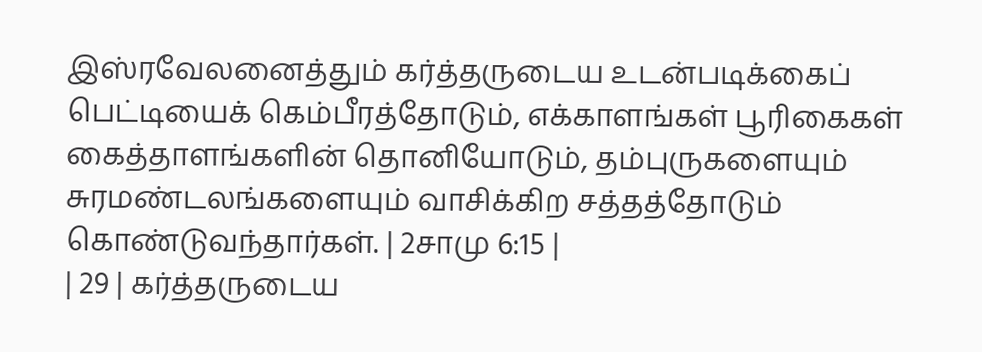இஸ்ரவேலனைத்தும் கர்த்தருடைய உடன்படிக்கைப் பெட்டியைக் கெம்பீரத்தோடும், எக்காளங்கள் பூரிகைகள் கைத்தாளங்களின் தொனியோடும், தம்புருகளையும் சுரமண்டலங்களையும் வாசிக்கிற சத்தத்தோடும் கொண்டுவந்தார்கள். | 2சாமு 6:15 |
| 29 | கர்த்தருடைய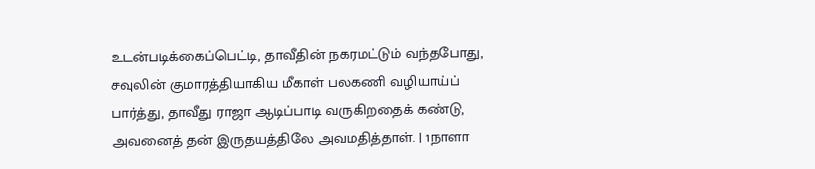உடன்படிக்கைப்பெட்டி, தாவீதின் நகரமட்டும் வந்தபோது, சவுலின் குமாரத்தியாகிய மீகாள் பலகணி வழியாய்ப் பார்த்து, தாவீது ராஜா ஆடிப்பாடி வருகிறதைக் கண்டு, அவனைத் தன் இருதயத்திலே அவமதித்தாள். | 1நாளா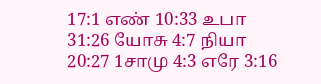17:1 எண் 10:33 உபா 31:26 யோசு 4:7 நியா 20:27 1சாமு 4:3 எரே 3:16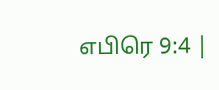எபிரெ 9:4 |